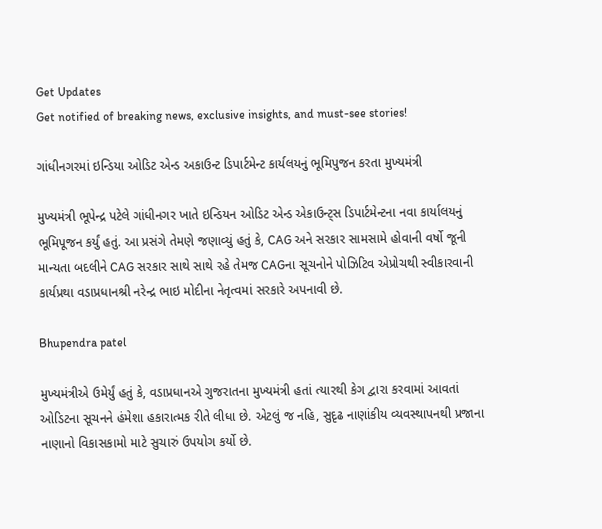Get Updates
Get notified of breaking news, exclusive insights, and must-see stories!

ગાંધીનગરમાં ઇન્ડિયા ઓડિટ એન્ડ અકાઉન્ટ ડિપાર્ટમેન્ટ કાર્યલયનું ભૂમિપુજન કરતા મુખ્યમંત્રી

મુખ્યમંત્રી ભૂપેન્દ્ર પટેલે ગાંધીનગર ખાતે ઇન્ડિયન ઓડિટ એન્ડ એકાઉન્ટ્સ ડિપાર્ટમેન્ટના નવા કાર્યાલયનું ભૂમિપૂજન કર્યું હતું. આ પ્રસંગે તેમણે જણાવ્યું હતું કે, CAG અને સરકાર સામસામે હોવાની વર્ષો જૂની માન્યતા બદલીને CAG સરકાર સાથે સાથે રહે તેમજ CAGના સૂચનોને પોઝિટિવ એપ્રોચથી સ્વીકારવાની કાર્યપ્રથા વડાપ્રધાનશ્રી નરેન્દ્ર ભાઇ મોદીના નેતૃત્વમાં સરકારે અપનાવી છે.

Bhupendra patel

મુખ્યમંત્રીએ ઉમેર્યું હતું કે, વડાપ્રધાનએ ગુજરાતના મુખ્યમંત્રી હતાં ત્યારથી કેગ દ્વારા કરવામાં આવતાં ઓડિટના સૂચનને હંમેશા હકારાત્મક રીતે લીધા છે. એટલું જ નહિ, સુદૃઢ નાણાંકીય વ્યવસ્થાપનથી પ્રજાના નાણાનો વિકાસકામો માટે સુચારું ઉપયોગ કર્યો છે.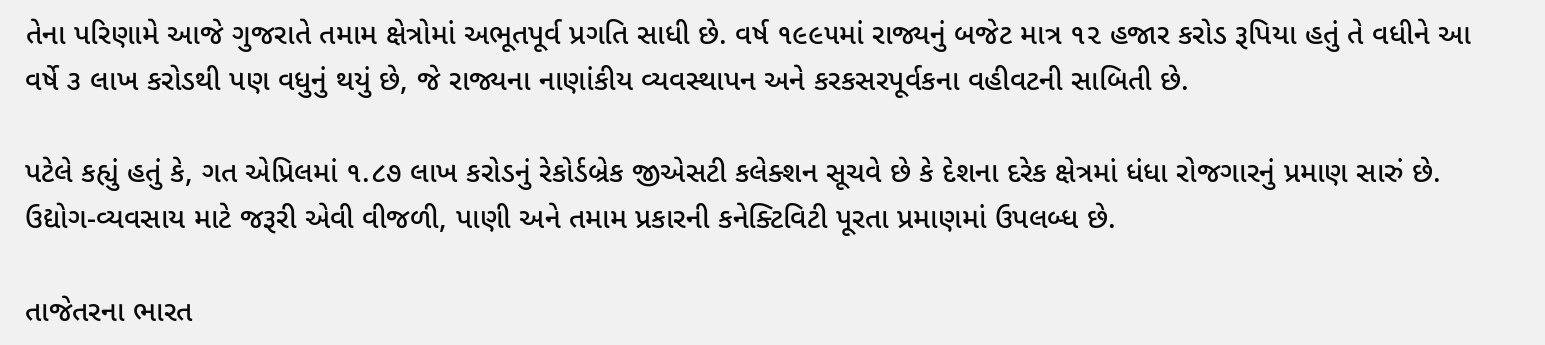તેના પરિણામે આજે ગુજરાતે તમામ ક્ષેત્રોમાં અભૂતપૂર્વ પ્રગતિ સાધી છે. વર્ષ ૧૯૯૫માં રાજ્યનું બજેટ માત્ર ૧૨ હજાર કરોડ રૂપિયા હતું તે વધીને આ વર્ષે ૩ લાખ કરોડથી પણ વધુનું થયું છે, જે રાજ્યના નાણાંકીય વ્યવસ્થાપન અને કરકસરપૂર્વકના વહીવટની સાબિતી છે.

પટેલે કહ્યું હતું કે, ગત એપ્રિલમાં ૧.૮૭ લાખ કરોડનું રેકોર્ડબ્રેક જીએસટી કલેક્શન સૂચવે છે કે દેશના દરેક ક્ષેત્રમાં ધંધા રોજગારનું પ્રમાણ સારું છે. ઉદ્યોગ-વ્યવસાય માટે જરૂરી એવી વીજળી, પાણી અને તમામ પ્રકારની કનેક્ટિવિટી પૂરતા પ્રમાણમાં ઉપલબ્ધ છે.

તાજેતરના ભારત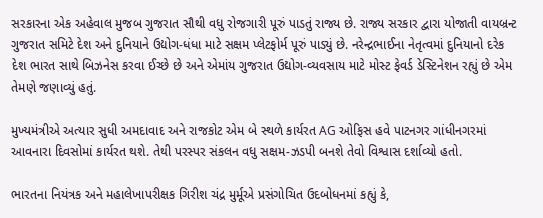સરકારના એક અહેવાલ મુજબ ગુજરાત સૌથી વધુ રોજગારી પૂરું પાડતું રાજ્ય છે. રાજ્ય સરકાર દ્વારા યોજાતી વાયબ્રન્ટ ગુજરાત સમિટે દેશ અને દુનિયાને ઉદ્યોગ-ધંધા માટે સક્ષમ પ્લેટફોર્મ પૂરું પાડ્યું છે. નરેન્દ્રભાઈના નેતૃત્વમાં દુનિયાનો દરેક દેશ ભારત સાથે બિઝનેસ કરવા ઈચ્છે છે અને એમાંય ગુજરાત ઉદ્યોગ-વ્યવસાય માટે મોસ્ટ ફેવર્ડ ડેસ્ટિનેશન રહ્યું છે એમ તેમણે જણાવ્યું હતું.

મુખ્યમંત્રીએ અત્યાર સુધી અમદાવાદ અને રાજકોટ એમ બે સ્થળે કાર્યરત AG ઓફિસ હવે પાટનગર ગાંધીનગરમાં આવનારા દિવસોમાં કાર્યરત થશે. તેથી પરસ્પર સંકલન વધુ સક્ષમ-ઝડપી બનશે તેવો વિશ્વાસ દર્શાવ્યો હતો.

ભારતના નિયંત્રક અને મહાલેખાપરીક્ષક ગિરીશ ચંદ્ર મુર્મૂએ પ્રસંગોચિત ઉદબોધનમાં કહ્યું કે,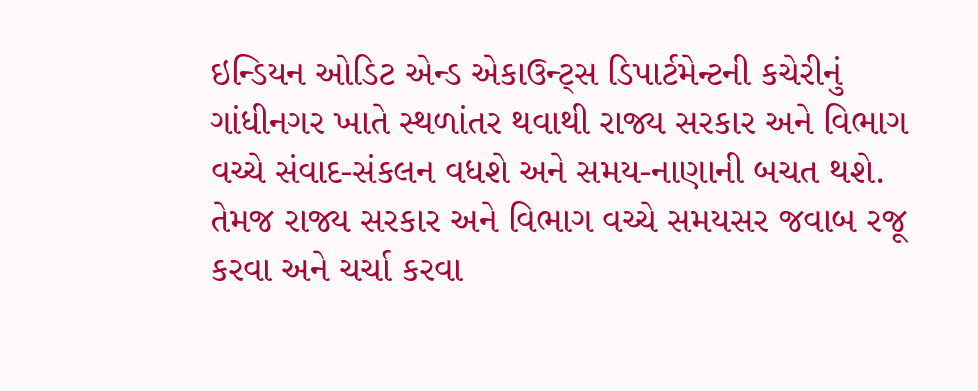ઇન્ડિયન ઓડિટ એન્ડ એકાઉન્ટ્સ ડિપાર્ટમેન્ટની કચેરીનું ગાંધીનગર ખાતે સ્થળાંતર થવાથી રાજ્ય સરકાર અને વિભાગ વચ્ચે સંવાદ-સંકલન વધશે અને સમય-નાણાની બચત થશે. તેમજ રાજ્ય સરકાર અને વિભાગ વચ્ચે સમયસર જવાબ રજૂ કરવા અને ચર્ચા કરવા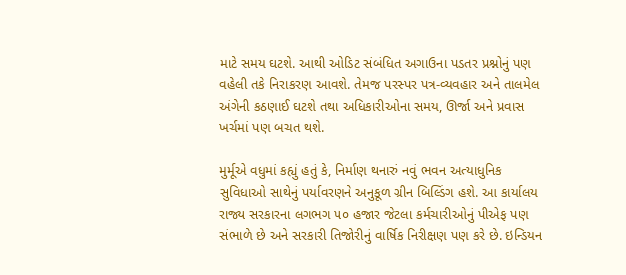માટે સમય ઘટશે. આથી ઓડિટ સંબંધિત અગાઉના પડતર પ્રશ્નોનું પણ વહેલી તકે નિરાકરણ આવશે. તેમજ પરસ્પર પત્ર-વ્યવહાર અને તાલમેલ અંગેની કઠણાઈ ઘટશે તથા અધિકારીઓના સમય, ઊર્જા અને પ્રવાસ ખર્ચમાં પણ બચત થશે.

મુર્મૂએ વધુમાં કહ્યું હતું કે, નિર્માણ થનારું નવું ભવન અત્યાધુનિક સુવિધાઓ સાથેનું પર્યાવરણને અનુકૂળ ગ્રીન બિલ્ડિંગ હશે. આ કાર્યાલય રાજ્ય સરકારના લગભગ ૫૦ હજાર જેટલા કર્મચારીઓનું પીએફ પણ સંભાળે છે અને સરકારી તિજોરીનું વાર્ષિક નિરીક્ષણ પણ કરે છે. ઇન્ડિયન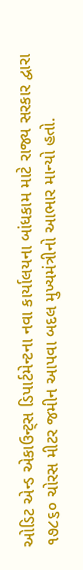ઓડિટ એન્ડ એકાઉન્ટ્સ ડિપાર્ટમેન્ટના નવા કાર્યાલયના બાંધકામ માટે રાજ્ય સરકાર દ્વારા ૧૭૮૬૦ ચોરસ મીટર જમીન આપવા બદલ મુખ્યમંત્રીનો આભાર માન્યો હતો.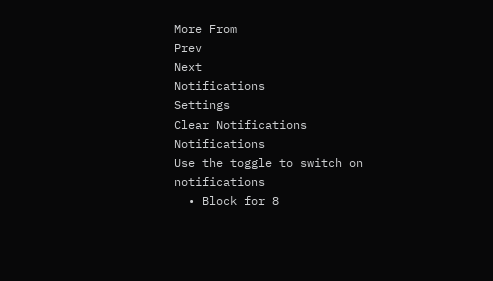More From
Prev
Next
Notifications
Settings
Clear Notifications
Notifications
Use the toggle to switch on notifications
  • Block for 8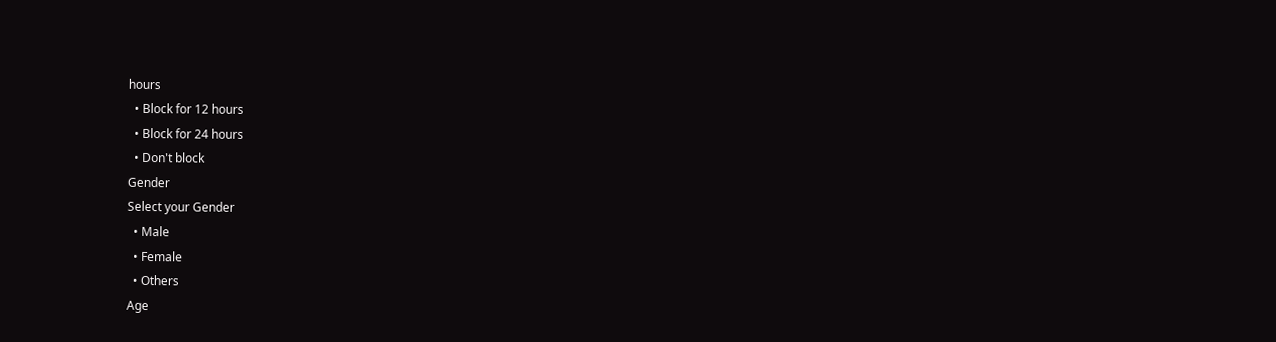hours
  • Block for 12 hours
  • Block for 24 hours
  • Don't block
Gender
Select your Gender
  • Male
  • Female
  • Others
Age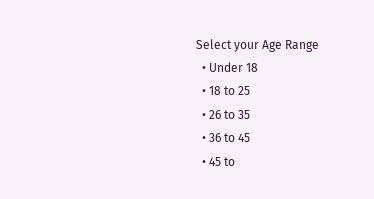Select your Age Range
  • Under 18
  • 18 to 25
  • 26 to 35
  • 36 to 45
  • 45 to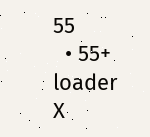55
  • 55+
loader
X